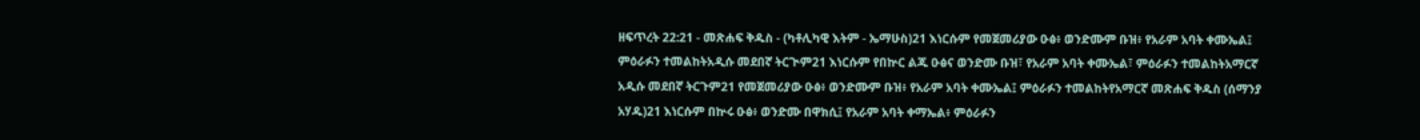ዘፍጥረት 22:21 - መጽሐፍ ቅዱስ - (ካቶሊካዊ እትም - ኤማሁስ)21 እነርሱም የመጀመሪያው ዑፅ፥ ወንድሙም ቡዝ፥ የአራም አባት ቀሙኤል፤ ምዕራፉን ተመልከትአዲሱ መደበኛ ትርጒም21 እነርሱም የበኵር ልጁ ዑፅና ወንድሙ ቡዝ፣ የአራም አባት ቀሙኤል፣ ምዕራፉን ተመልከትአማርኛ አዲሱ መደበኛ ትርጉም21 የመጀመሪያው ዑፅ፥ ወንድሙም ቡዝ፥ የአራም አባት ቀሙኤል፤ ምዕራፉን ተመልከትየአማርኛ መጽሐፍ ቅዱስ (ሰማንያ አሃዱ)21 እነርሱም በኵሩ ዑፅ፥ ወንድሙ በዋክሲ፤ የአራም አባት ቀማኤል፥ ምዕራፉን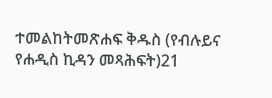ተመልከትመጽሐፍ ቅዱስ (የብሉይና የሐዲስ ኪዳን መጻሕፍት)21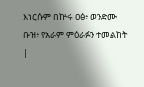እነርሱም በኵሩ ዐፅ፥ ወንድሙ ቡዝ፥ የአራም ምዕራፉን ተመልከት |